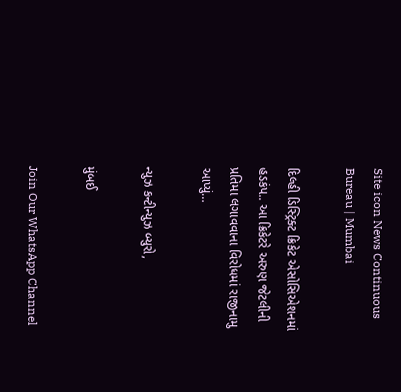Site icon News Continuous Bureau | Mumbai

દિલ્હી ડિસ્ટ્રિક્ટ ક્રિકેટ એસોસિએશનમાં હડકંપ.. આ ક્રિકેટરે અરુણ જેટલીની પ્રતિમા લગાવવાના વિરોધમાં રાજીનામુ આપ્યું…

ન્યુઝ કન્ટીન્યુઝ બ્યુરો,

મુંબઈ

Join Our WhatsApp Channel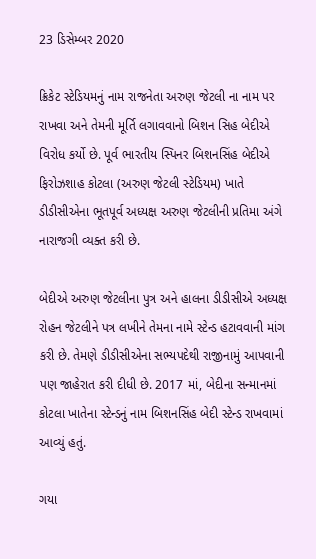23 ડિસેમ્બર 2020

ક્રિકેટ સ્ટેડિયમનું નામ રાજનેતા અરુણ જેટલી ના નામ પર રાખવા અને તેમની મૂર્તિ લગાવવાનો બિશન સિહ બેદીએ વિરોધ કર્યો છે. પૂર્વ ભારતીય સ્પિનર બિશનસિંહ બેદીએ ફિરોઝશાહ કોટલા (અરુણ જેટલી સ્ટેડિયમ) ખાતે ડીડીસીએના ભૂતપૂર્વ અધ્યક્ષ અરુણ જેટલીની પ્રતિમા અંગે નારાજગી વ્યક્ત કરી છે.

બેદીએ અરુણ જેટલીના પુત્ર અને હાલના ડીડીસીએ અધ્યક્ષ રોહન જેટલીને પત્ર લખીને તેમના નામે સ્ટેન્ડ હટાવવાની માંગ કરી છે. તેમણે ડીડીસીએના સભ્યપદેથી રાજીનામું આપવાની પણ જાહેરાત કરી દીધી છે. 2017 માં, બેદીના સન્માનમાં કોટલા ખાતેના સ્ટેન્ડનું નામ બિશનસિંહ બેદી સ્ટેન્ડ રાખવામાં આવ્યું હતું.

ગયા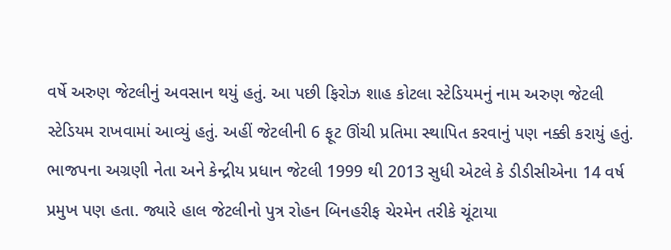વર્ષે અરુણ જેટલીનું અવસાન થયું હતું. આ પછી ફિરોઝ શાહ કોટલા સ્ટેડિયમનું નામ અરુણ જેટલી સ્ટેડિયમ રાખવામાં આવ્યું હતું. અહીં જેટલીની 6 ફૂટ ઊંચી પ્રતિમા સ્થાપિત કરવાનું પણ નક્કી કરાયું હતું. ભાજપના અગ્રણી નેતા અને કેન્દ્રીય પ્રધાન જેટલી 1999 થી 2013 સુધી એટલે કે ડીડીસીએના 14 વર્ષ પ્રમુખ પણ હતા. જ્યારે હાલ જેટલીનો પુત્ર રોહન બિનહરીફ ચેરમેન તરીકે ચૂંટાયા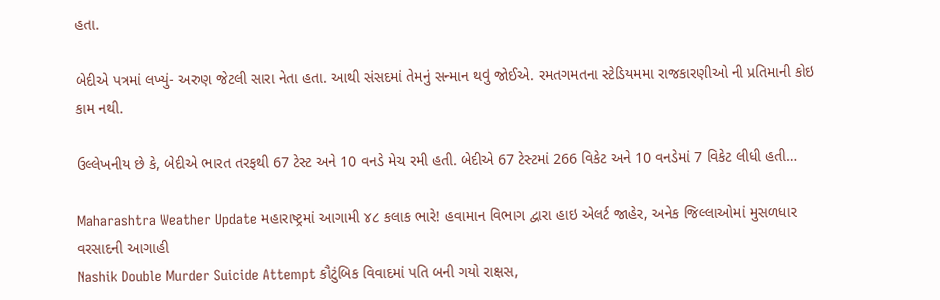હતા.

બેદીએ પત્રમાં લખ્યું- અરુણ જેટલી સારા નેતા હતા. આથી સંસદમાં તેમનું સન્માન થવું જોઈએ. રમતગમતના સ્ટેડિયમમા રાજકારણીઓ ની પ્રતિમાની કોઇ કામ નથી.

ઉલ્લેખનીય છે કે, બેદીએ ભારત તરફથી 67 ટેસ્ટ અને 10 વનડે મેચ રમી હતી. બેદીએ 67 ટેસ્ટમાં 266 વિકેટ અને 10 વનડેમાં 7 વિકેટ લીધી હતી…

Maharashtra Weather Update મહારાષ્ટ્રમાં આગામી ૪૮ કલાક ભારે! હવામાન વિભાગ દ્વારા હાઇ એલર્ટ જાહેર, અનેક જિલ્લાઓમાં મુસળધાર વરસાદની આગાહી
Nashik Double Murder Suicide Attempt કૌટુંબિક વિવાદમાં પતિ બની ગયો રાક્ષસ,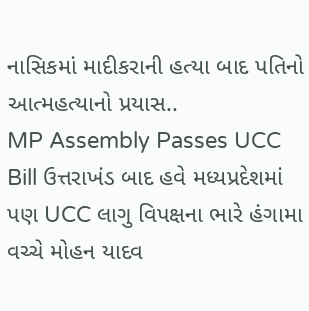નાસિકમાં માદીકરાની હત્યા બાદ પતિનો આત્મહત્યાનો પ્રયાસ..
MP Assembly Passes UCC Bill ઉત્તરાખંડ બાદ હવે મધ્યપ્રદેશમાં પણ UCC લાગુ વિપક્ષના ભારે હંગામા વચ્ચે મોહન યાદવ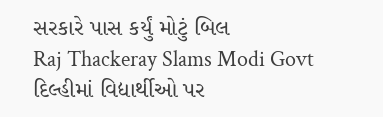સરકારે પાસ કર્યું મોટું બિલ
Raj Thackeray Slams Modi Govt દિલ્હીમાં વિદ્યાર્થીઓ પર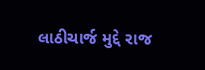લાઠીચાર્જ મુદ્દે રાજ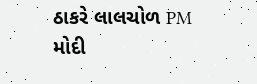ઠાકરે લાલચોળ PM મોદી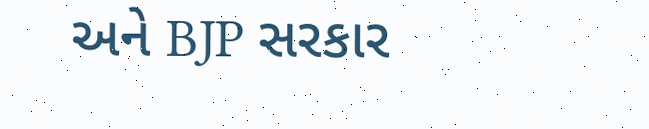અને BJP સરકાર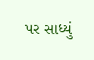પર સાધ્યું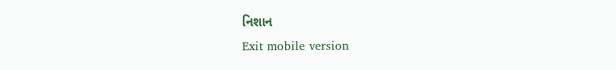નિશાન
Exit mobile version